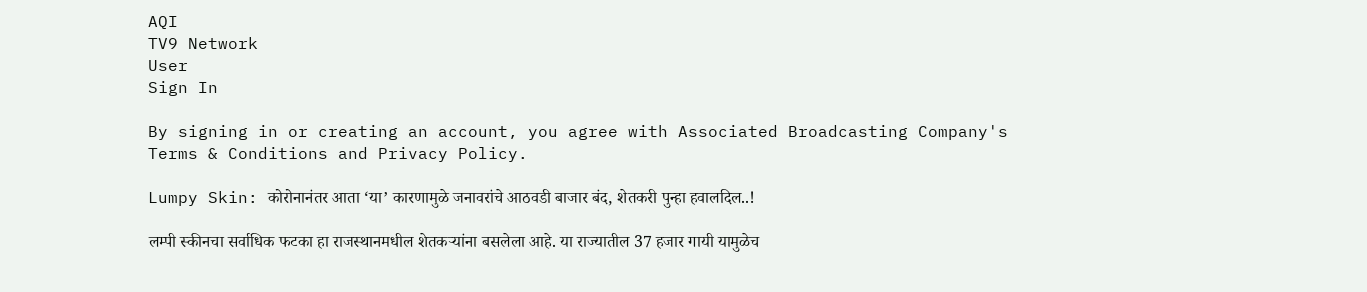AQI
TV9 Network
User
Sign In

By signing in or creating an account, you agree with Associated Broadcasting Company's Terms & Conditions and Privacy Policy.

Lumpy Skin: कोरोनानंतर आता ‘या’ कारणामुळे जनावरांचे आठवडी बाजार बंद, शेतकरी पुन्हा हवालदिल..!

लम्पी स्कीनचा सर्वाधिक फटका हा राजस्थानमधील शेतकऱ्यांना बसलेला आहे. या राज्यातील 37 हजार गायी यामुळेच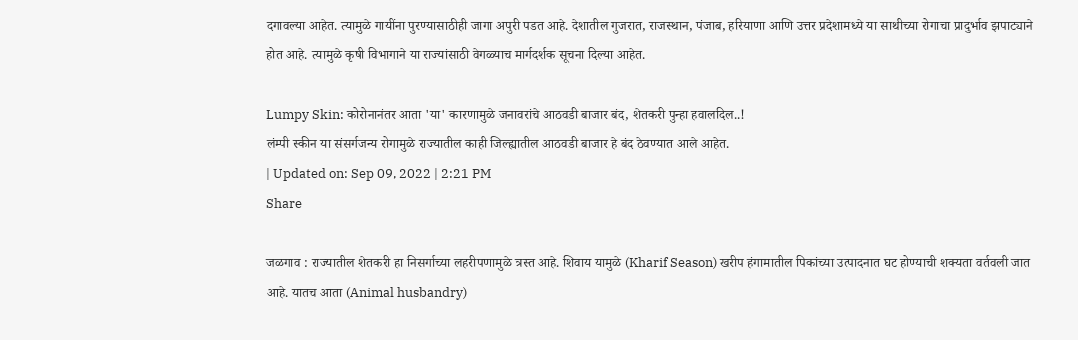दगावल्या आहेत. त्यामुळे गायींना पुरण्यासाठीही जागा अपुरी पडत आहे. देशातील गुजरात, राजस्थान, पंजाब, हरियाणा आणि उत्तर प्रदेशामध्ये या साथीच्या रोगाचा प्रादुर्भाव झपाट्याने होत आहे. त्यामुळे कृषी विभागाने या राज्यांसाठी वेगळ्याच मार्गदर्शक सूचना दिल्या आहेत.

Lumpy Skin: कोरोनानंतर आता 'या' कारणामुळे जनावरांचे आठवडी बाजार बंद, शेतकरी पुन्हा हवालदिल..!
लंम्पी स्कीन या संसर्गजन्य रोगामुळे राज्यातील काही जिल्ह्यातील आठवडी बाजार हे बंद ठेवण्यात आले आहेत.
| Updated on: Sep 09, 2022 | 2:21 PM
Share

जळगाव : राज्यातील शेतकरी हा निसर्गाच्या लहरीपणामुळे त्रस्त आहे. शिवाय यामुळे (Kharif Season) खरीप हंगामातील पिकांच्या उत्पादनात घट होण्याची शक्यता वर्तवली जात आहे. यातच आता (Animal husbandry)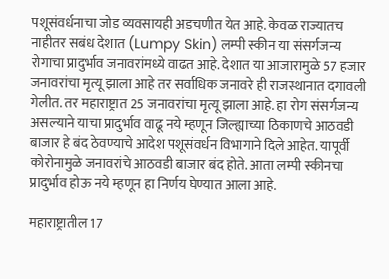पशूसंवर्धनाचा जोड व्यवसायही अडचणीत येत आहे. केवळ राज्यातच नाहीतर सबंध देशात (Lumpy Skin) लम्पी स्कीन या संसर्गजन्य रोगाचा प्रादुर्भाव जनावरांमध्ये वाढत आहे. देशात या आजारामुळे 57 हजार जनावरांचा मृत्यू झाला आहे तर सर्वाधिक जनावरे ही राजस्थानात दगावली गेलीत. तर महाराष्ट्रात 25 जनावरांचा मृत्यू झाला आहे. हा रोग संसर्गजन्य असल्याने याचा प्रादुर्भाव वाढू नये म्हणून जिल्ह्याच्या ठिकाणचे आठवडी बाजार हे बंद ठेवण्याचे आदेश पशूसंवर्धन विभागाने दिले आहेत. यापूर्वी कोरोनामुळे जनावरांचे आठवडी बाजार बंद होते. आता लम्पी स्कीनचा प्रादुर्भाव होऊ नये म्हणून हा निर्णय घेण्यात आला आहे.

महाराष्ट्रातील 17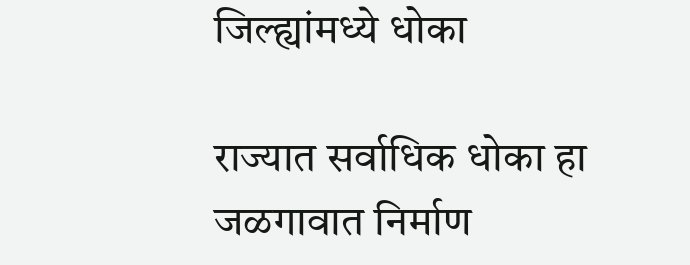जिल्ह्यांमध्ये धोका

राज्यात सर्वाधिक धोका हा जळगावात निर्माण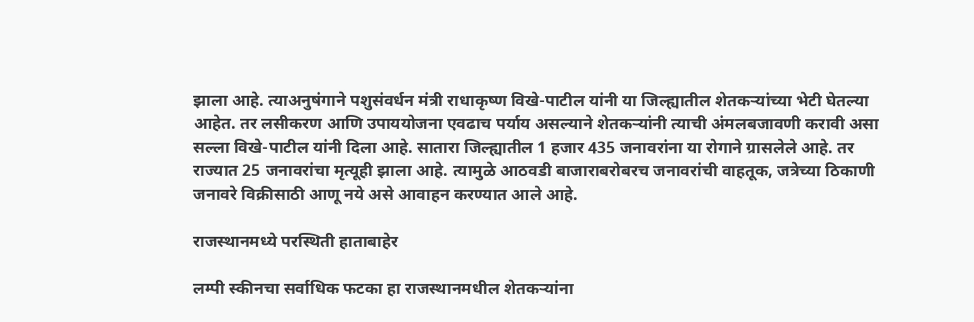झाला आहे. त्याअनुषंगाने पशुसंवर्धन मंत्री राधाकृष्ण विखे-पाटील यांनी या जिल्ह्यातील शेतकऱ्यांच्या भेटी घेतल्या आहेत. तर लसीकरण आणि उपाययोजना एवढाच पर्याय असल्याने शेतकऱ्यांनी त्याची अंमलबजावणी करावी असा सल्ला विखे-पाटील यांनी दिला आहे. सातारा जिल्ह्यातील 1 हजार 435 जनावरांना या रोगाने ग्रासलेले आहे. तर राज्यात 25 जनावरांचा मृत्यूही झाला आहे. त्यामुळे आठवडी बाजाराबरोबरच जनावरांची वाहतूक, जत्रेच्या ठिकाणी जनावरे विक्रीसाठी आणू नये असे आवाहन करण्यात आले आहे.

राजस्थानमध्ये परस्थिती हाताबाहेर

लम्पी स्कीनचा सर्वाधिक फटका हा राजस्थानमधील शेतकऱ्यांना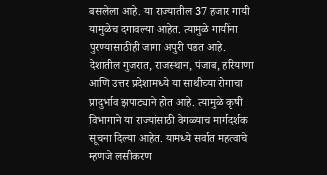बसलेला आहे. या राज्यातील 37 हजार गायी यामुळेच दगावल्या आहेत. त्यामुळे गायींना पुरण्यासाठीही जागा अपुरी पडत आहे. देशातील गुजरात, राजस्थान, पंजाब, हरियाणा आणि उत्तर प्रदेशामध्ये या साथीच्या रोगाचा प्रादुर्भाव झपाट्याने होत आहे. त्यामुळे कृषी विभागाने या राज्यांसाठी वेगळ्याच मार्गदर्शक सूचना दिल्या आहेत. यामध्ये सर्वात महत्वाचे म्हणजे लसीकरण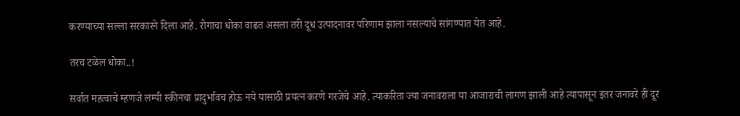करण्याच्या सल्ला सरकारने दिला आहे. रोगाचा धोका वाढत असला तरी दूध उत्पादनावर परिणाम झाला नसल्याचे सांगण्यात येत आहे.

तरच टळेल धोका..!

सर्वात महत्वाचे म्हणजे लम्पी स्कीनचा प्रादुर्भावच होऊ नये यासाठी प्रयत्न करणे गरजेचे आहे. त्याकरिता ज्या जनावराला या आजाराची लागण झाली आहे त्यापासून इतर जनावरे ही दूर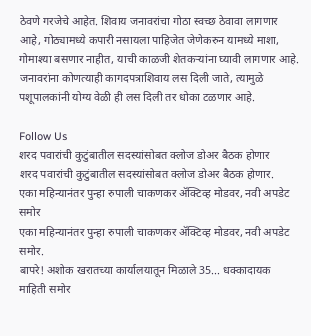ठेवणे गरजेचे आहेत. शिवाय जनावरांचा गोठा स्वच्छ ठेवावा लागणार आहे, गोठ्यामध्ये कपारी नसायला पाहिजेत जेणेकरुन यामध्ये माशा, गोमाश्या बसणार नाहीत, याची काळजी शेतकऱ्यांना घ्यावी लागणार आहे. जनावरांना कोणत्याही कागदपत्राशिवाय लस दिली जाते, त्यामुळे पशूपालकांनी योग्य वेळी ही लस दिली तर धोका टळणार आहे.

Follow Us
शरद पवारांची कुटुंबातील सदस्यांसोबत क्लोज डोअर बैठक होणार
शरद पवारांची कुटुंबातील सदस्यांसोबत क्लोज डोअर बैठक होणार.
एका महिन्यानंतर पुन्हा रुपाली चाकणकर ॲक्टिव्ह मोडवर, नवी अपडेट समोर
एका महिन्यानंतर पुन्हा रुपाली चाकणकर ॲक्टिव्ह मोडवर, नवी अपडेट समोर.
बापरे! अशोक खरातच्या कार्यालयातून मिळाले 35... धक्कादायक माहिती समोर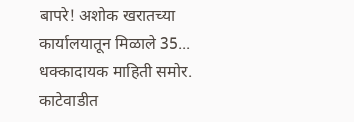बापरे! अशोक खरातच्या कार्यालयातून मिळाले 35... धक्कादायक माहिती समोर.
काटेवाडीत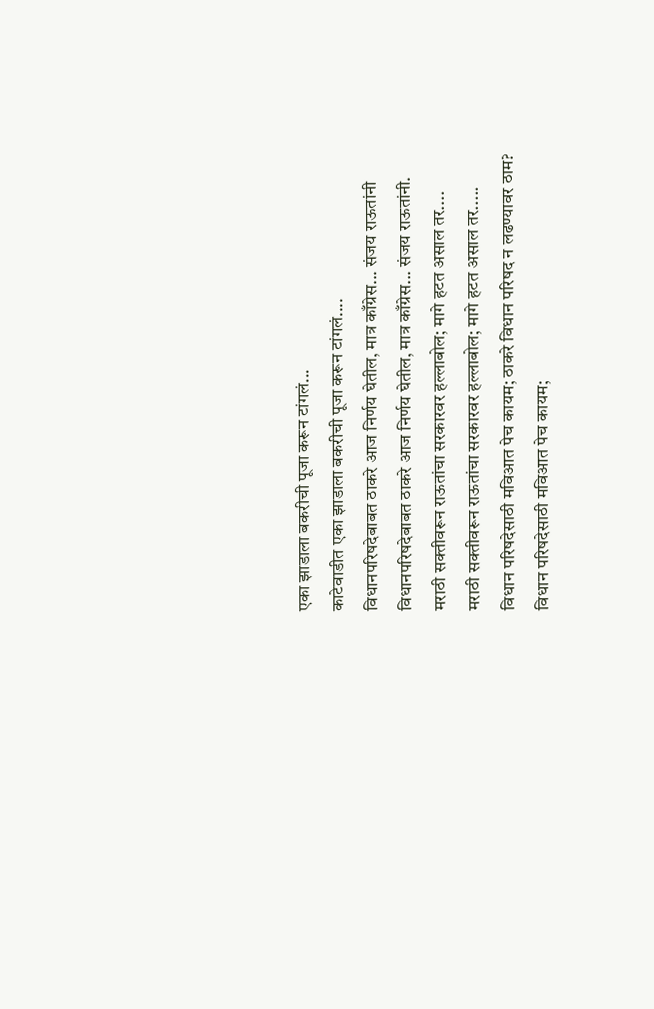एका झाडाला बकरीची पूजा करून टांगलं...
काटेवाडीत एका झाडाला बकरीची पूजा करून टांगलं....
विधानपरिषदेबाबत ठाकरे आज निर्णय घेतील, मात्र काँग्रेस... संजय राऊतांनी
विधानपरिषदेबाबत ठाकरे आज निर्णय घेतील, मात्र काँग्रेस... संजय राऊतांनी.
मराठी सक्तीवरून राऊतांचा सरकारवर हल्लाबोल; मागे हटत असाल तर....
मराठी सक्तीवरून राऊतांचा सरकारवर हल्लाबोल; मागे हटत असाल तर.....
विधान परिषदेसाठी मविआत पेच कायम; ठाकरे विधान परिषद न लढण्यावर ठाम?
विधान परिषदेसाठी मविआत पेच कायम;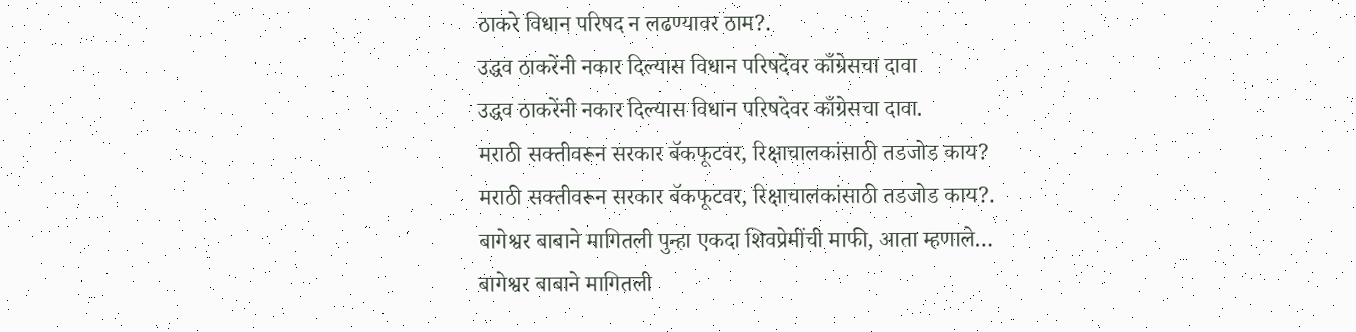ठाकरे विधान परिषद न लढण्यावर ठाम?.
उद्धव ठाकरेंनी नकार दिल्यास विधान परिषदेवर काँग्रेसचा दावा
उद्धव ठाकरेंनी नकार दिल्यास विधान परिषदेवर काँग्रेसचा दावा.
मराठी सक्तीवरून सरकार बॅकफूटवर, रिक्षाचालकांसाठी तडजोड काय?
मराठी सक्तीवरून सरकार बॅकफूटवर, रिक्षाचालकांसाठी तडजोड काय?.
बागेश्वर बाबाने मागितली पुन्हा एकदा शिवप्रेमींची माफी, आता म्हणाले…
बागेश्वर बाबाने मागितली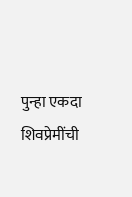पुन्हा एकदा शिवप्रेमींची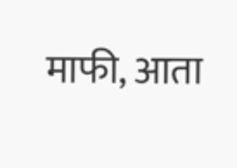माफी, आता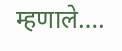म्हणाले….